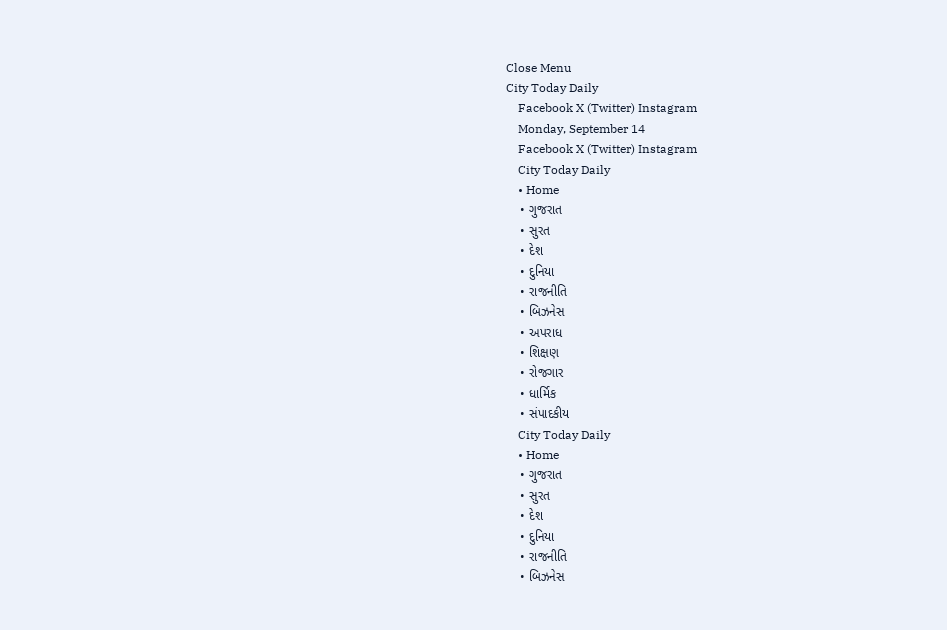Close Menu
City Today Daily
    Facebook X (Twitter) Instagram
    Monday, September 14
    Facebook X (Twitter) Instagram
    City Today Daily
    • Home
    • ગુજરાત
    • સુરત
    • દેશ
    • દુનિયા
    • રાજનીતિ
    • બિઝનેસ
    • અપરાધ
    • શિક્ષણ
    • રોજગાર
    • ધાર્મિક
    • સંપાદકીય
    City Today Daily
    • Home
    • ગુજરાત
    • સુરત
    • દેશ
    • દુનિયા
    • રાજનીતિ
    • બિઝનેસ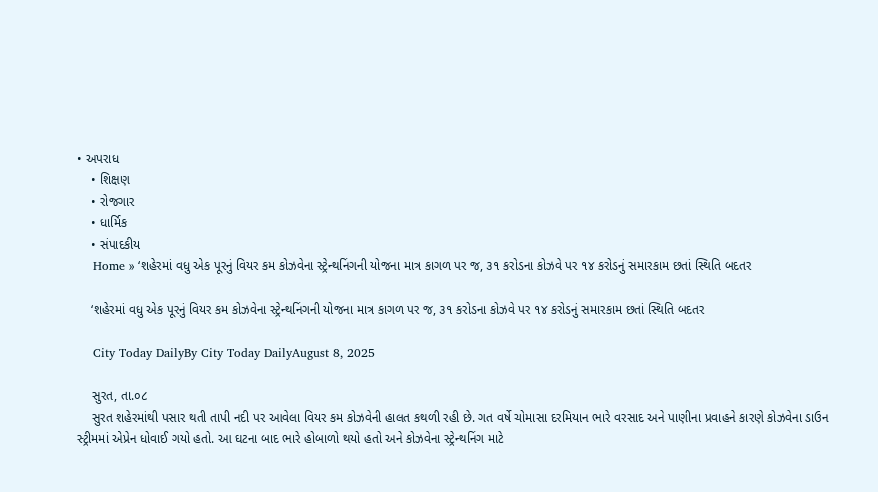• અપરાધ
    • શિક્ષણ
    • રોજગાર
    • ધાર્મિક
    • સંપાદકીય
    Home » ‘શહેરમાં વધુ એક પૂરનું વિયર કમ કોઝવેના સ્ટ્રેન્થનિંગની યોજના માત્ર કાગળ પર જ, ૩૧ કરોડના કોઝવે પર ૧૪ કરોડનું સમારકામ છતાં સ્થિતિ બદતર

    ‘શહેરમાં વધુ એક પૂરનું વિયર કમ કોઝવેના સ્ટ્રેન્થનિંગની યોજના માત્ર કાગળ પર જ, ૩૧ કરોડના કોઝવે પર ૧૪ કરોડનું સમારકામ છતાં સ્થિતિ બદતર

    City Today DailyBy City Today DailyAugust 8, 2025

    સુરત, તા.૦૮
    સુરત શહેરમાંથી પસાર થતી તાપી નદી પર આવેલા વિયર કમ કોઝવેની હાલત કથળી રહી છે. ગત વર્ષે ચોમાસા દરમિયાન ભારે વરસાદ અને પાણીના પ્રવાહને કારણે કોઝવેના ડાઉન સ્ટ્રીમમાં એપ્રેન ધોવાઈ ગયો હતો. આ ઘટના બાદ ભારે હોબાળો થયો હતો અને કોઝવેના સ્ટ્રેન્થનિંગ માટે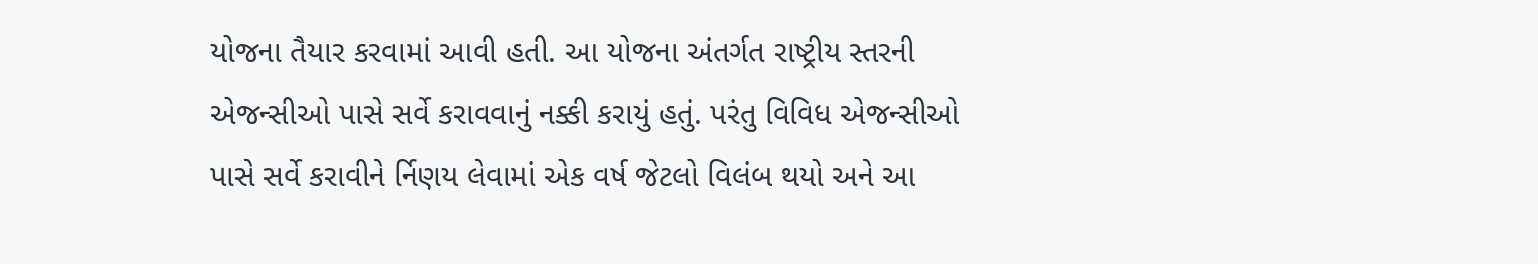યોજના તૈયાર કરવામાં આવી હતી. આ યોજના અંતર્ગત રાષ્ટ્રીય સ્તરની એજન્સીઓ પાસે સર્વે કરાવવાનું નક્કી કરાયું હતું. પરંતુ વિવિધ એજન્સીઓ પાસે સર્વે કરાવીને ર્નિણય લેવામાં એક વર્ષ જેટલો વિલંબ થયો અને આ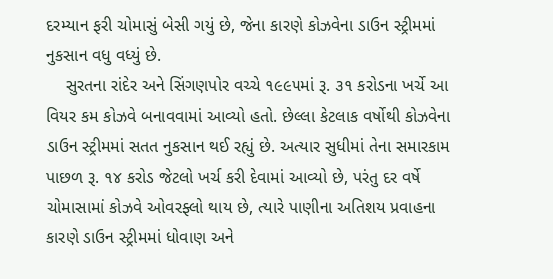દરમ્યાન ફરી ચોમાસું બેસી ગયું છે, જેના કારણે કોઝવેના ડાઉન સ્ટ્રીમમાં નુકસાન વધુ વધ્યું છે.
    સુરતના રાંદેર અને સિંગણપોર વચ્ચે ૧૯૯૫માં રૂ. ૩૧ કરોડના ખર્ચે આ વિયર કમ કોઝવે બનાવવામાં આવ્યો હતો. છેલ્લા કેટલાક વર્ષોથી કોઝવેના ડાઉન સ્ટ્રીમમાં સતત નુકસાન થઈ રહ્યું છે. અત્યાર સુધીમાં તેના સમારકામ પાછળ રૂ. ૧૪ કરોડ જેટલો ખર્ચ કરી દેવામાં આવ્યો છે, પરંતુ દર વર્ષે ચોમાસામાં કોઝવે ઓવરફ્લો થાય છે, ત્યારે પાણીના અતિશય પ્રવાહના કારણે ડાઉન સ્ટ્રીમમાં ધોવાણ અને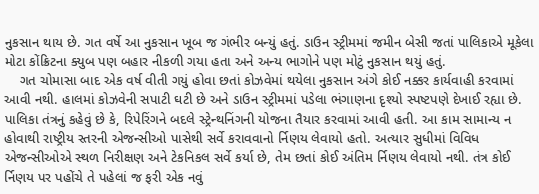નુકસાન થાય છે. ગત વર્ષે આ નુકસાન ખૂબ જ ગંભીર બન્યું હતું. ડાઉન સ્ટ્રીમમાં જમીન બેસી જતાં પાલિકાએ મૂકેલા મોટા કોંક્રિટના ક્યુબ પણ બહાર નીકળી ગયા હતા અને અન્ય ભાગોને પણ મોટું નુકસાન થયું હતું.
    ગત ચોમાસા બાદ એક વર્ષ વીતી ગયું હોવા છતાં કોઝવેમાં થયેલા નુકસાન અંગે કોઈ નક્કર કાર્યવાહી કરવામાં આવી નથી. હાલમાં કોઝવેની સપાટી ઘટી છે અને ડાઉન સ્ટ્રીમમાં પડેલા ભંગાણના દૃશ્યો સ્પષ્ટપણે દેખાઈ રહ્યા છે. પાલિકા તંત્રનું કહેવું છે કે, રિપેરિંગને બદલે સ્ટ્રેન્થનિંગની યોજના તૈયાર કરવામાં આવી હતી. આ કામ સામાન્ય ન હોવાથી રાષ્ટ્રીય સ્તરની એજન્સીઓ પાસેથી સર્વે કરાવવાનો ર્નિણય લેવાયો હતો. અત્યાર સુધીમાં વિવિધ એજન્સીઓએ સ્થળ નિરીક્ષણ અને ટેકનિકલ સર્વે કર્યા છે, તેમ છતાં કોઈ અંતિમ ર્નિણય લેવાયો નથી. તંત્ર કોઈ ર્નિણય પર પહોંચે તે પહેલાં જ ફરી એક નવું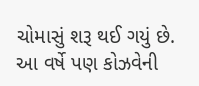ચોમાસું શરૂ થઈ ગયું છે. આ વર્ષે પણ કોઝવેની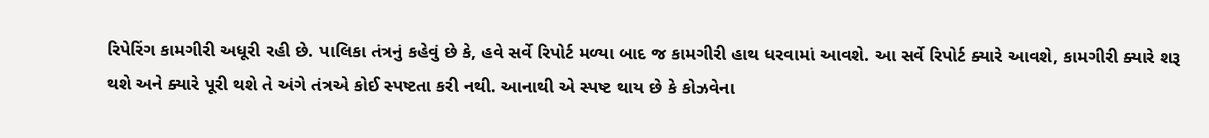રિપેરિંગ કામગીરી અધૂરી રહી છે. પાલિકા તંત્રનું કહેવું છે કે, હવે સર્વે રિપોર્ટ મળ્યા બાદ જ કામગીરી હાથ ધરવામાં આવશે. આ સર્વે રિપોર્ટ ક્યારે આવશે, કામગીરી ક્યારે શરૂ થશે અને ક્યારે પૂરી થશે તે અંગે તંત્રએ કોઈ સ્પષ્ટતા કરી નથી. આનાથી એ સ્પષ્ટ થાય છે કે કોઝવેના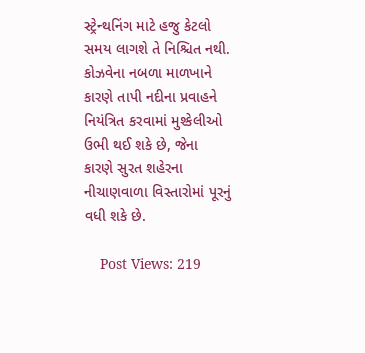સ્ટ્રેન્થનિંગ માટે હજુ કેટલો સમય લાગશે તે નિશ્ચિત નથી. કોઝવેના નબળા માળખાને કારણે તાપી નદીના પ્રવાહને નિયંત્રિત કરવામાં મુશ્કેલીઓ ઉભી થઈ શકે છે, જેના કારણે સુરત શહેરના નીચાણવાળા વિસ્તારોમાં પૂરનું વધી શકે છે.

    Post Views: 219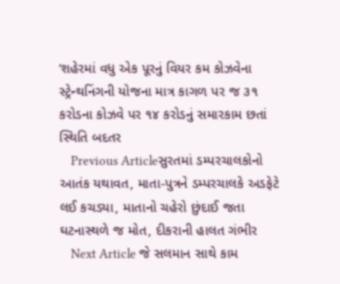‘શહેરમાં વધુ એક પૂરનું વિયર કમ કોઝવેના સ્ટ્રેન્થનિંગની યોજના માત્ર કાગળ પર જ ૩૧ કરોડના કોઝવે પર ૧૪ કરોડનું સમારકામ છતાં સ્થિતિ બદતર
    Previous Articleસુરતમાં ડમ્પરચાલકોનો આતંક યથાવત, માતા-પુત્રને ડમ્પરચાલકે અડફેટે લઈ કચડ્યા, માતાનો ચહેરો છુંદાઈ જતા ઘટનાસ્થળે જ મોત, દીકરાની હાલત ગંભીર
    Next Article જે સલમાન સાથે કામ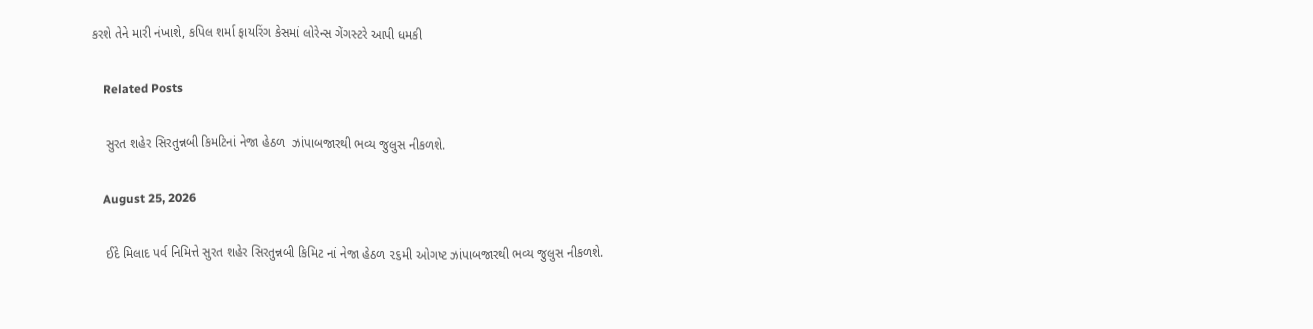કરશે તેને મારી નંખાશે, કપિલ શર્મા ફાયરિંગ કેસમાં લોરેન્સ ગેંગસ્ટરે આપી ધમકી

    Related Posts

    સુરત શહેર સિરતુન્નબી કિમટિનાં નેજા હેઠળ  ઝાંપાબજારથી ભવ્ય જુલુસ નીકળશે.

    August 25, 2026

    ઈદે મિલાદ પર્વ નિમિત્તે સુરત શહેર સિરતુન્નબી કિમિટ નાં નેજા હેઠળ ૨૬મી ઓગષ્ટ ઝાંપાબજારથી ભવ્ય જુલુસ નીકળશે.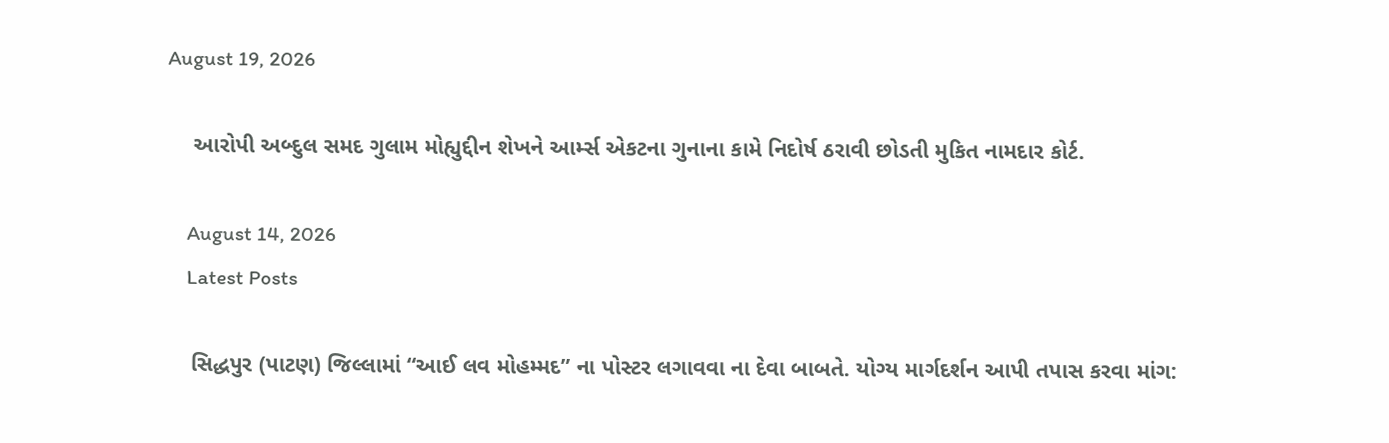August 19, 2026

    આરોપી અબ્દુલ સમદ ગુલામ મોહ્યુદ્દીન શેખને આર્મ્સ એકટના ગુનાના કામે નિદોર્ષ ઠરાવી છોડતી મુકિત નામદાર કોર્ટ.

    August 14, 2026
    Latest Posts

    સિદ્ધપુર (પાટણ) જિલ્લામાં “આઈ લવ મોહમ્મદ” ના પોસ્ટર લગાવવા ના દેવા બાબતે. યોગ્ય માર્ગદર્શન આપી તપાસ કરવા માંગ: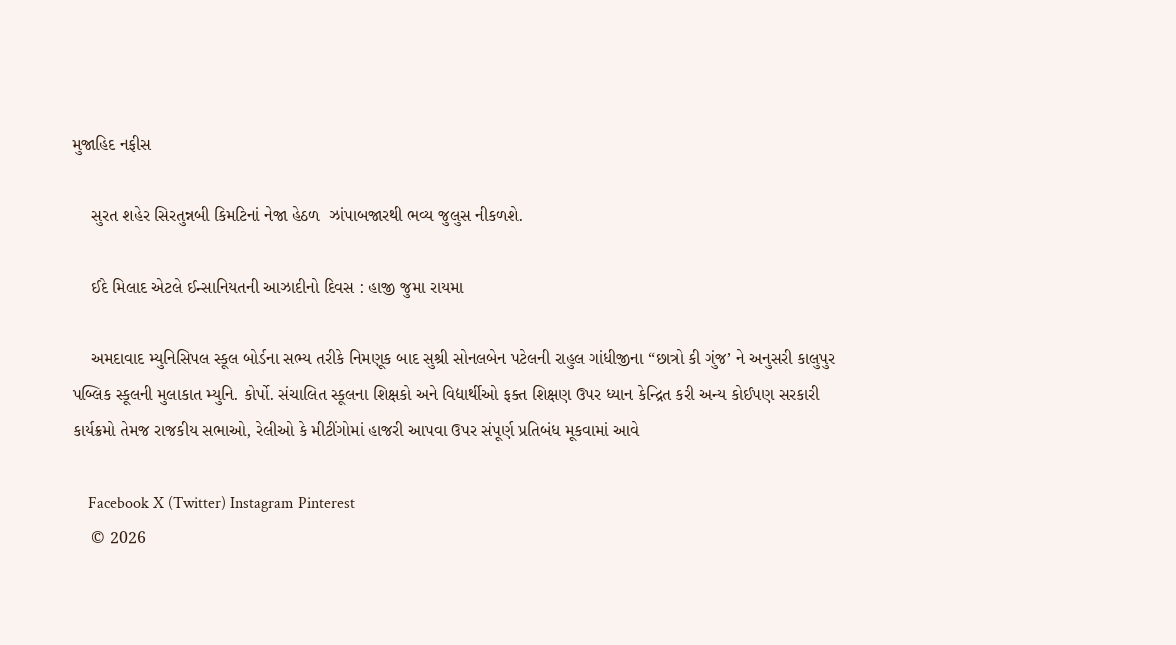મુજાહિદ નફીસ

    સુરત શહેર સિરતુન્નબી કિમટિનાં નેજા હેઠળ  ઝાંપાબજારથી ભવ્ય જુલુસ નીકળશે.

    ઈદે મિલાદ એટલે ઈન્સાનિયતની આઝાદીનો દિવસ : હાજી જુમા રાયમા

    અમદાવાદ મ્યુનિસિપલ સ્કૂલ બોર્ડના સભ્ય તરીકે નિમણૂક બાદ સુશ્રી સોનલબેન પટેલની રાહુલ ગાંધીજીના “છાત્રો કી ગુંજ’ ને અનુસરી કાલુપુર પબ્લિક સ્કૂલની મુલાકાત મ્યુનિ. કોર્પો. સંચાલિત સ્કૂલના શિક્ષકો અને વિદ્યાર્થીઓ ફક્ત શિક્ષણ ઉપર ધ્યાન કેન્દ્રિત કરી અન્ય કોઈપણ સરકારી કાર્યક્રમો તેમજ રાજકીય સભાઓ, રેલીઓ કે મીટીંગોમાં હાજરી આપવા ઉપર સંપૂર્ણ પ્રતિબંધ મૂકવામાં આવે

    Facebook X (Twitter) Instagram Pinterest
    © 2026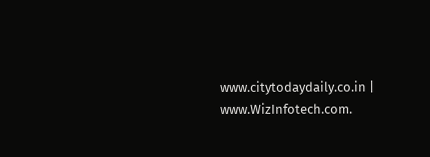www.citytodaydaily.co.in | www.WizInfotech.com.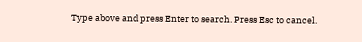Type above and press Enter to search. Press Esc to cancel.